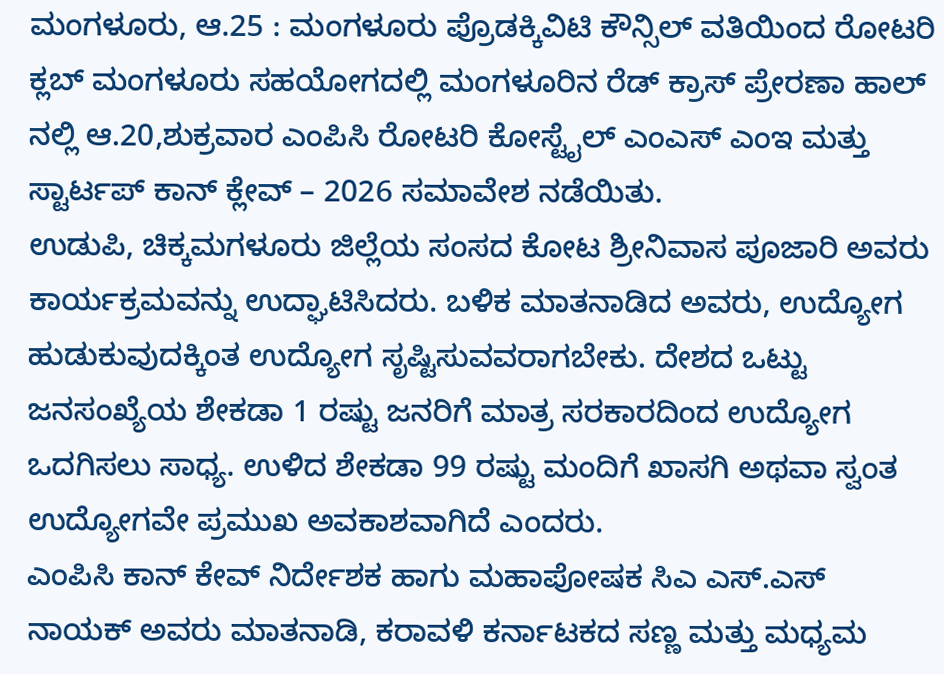ಮಂಗಳೂರು, ಆ.25 : ಮಂಗಳೂರು ಪ್ರೊಡಕ್ಕಿವಿಟಿ ಕೌನ್ಸಿಲ್ ವತಿಯಿಂದ ರೋಟರಿ ಕ್ಲಬ್ ಮಂಗಳೂರು ಸಹಯೋಗದಲ್ಲಿ ಮಂಗಳೂರಿನ ರೆಡ್ ಕ್ರಾಸ್ ಪ್ರೇರಣಾ ಹಾಲ್ ನಲ್ಲಿ ಆ.20,ಶುಕ್ರವಾರ ಎಂಪಿಸಿ ರೋಟರಿ ಕೋಸ್ಟೈಲ್ ಎಂಎಸ್ ಎಂಇ ಮತ್ತು ಸ್ಟಾರ್ಟಪ್ ಕಾನ್ ಕ್ಲೇವ್ – 2026 ಸಮಾವೇಶ ನಡೆಯಿತು.
ಉಡುಪಿ, ಚಿಕ್ಕಮಗಳೂರು ಜಿಲ್ಲೆಯ ಸಂಸದ ಕೋಟ ಶ್ರೀನಿವಾಸ ಪೂಜಾರಿ ಅವರು ಕಾರ್ಯಕ್ರಮವನ್ನು ಉದ್ಘಾಟಿಸಿದರು. ಬಳಿಕ ಮಾತನಾಡಿದ ಅವರು, ಉದ್ಯೋಗ ಹುಡುಕುವುದಕ್ಕಿಂತ ಉದ್ಯೋಗ ಸೃಷ್ಟಿಸುವವರಾಗಬೇಕು. ದೇಶದ ಒಟ್ಟು ಜನಸಂಖ್ಯೆಯ ಶೇಕಡಾ 1 ರಷ್ಟು ಜನರಿಗೆ ಮಾತ್ರ ಸರಕಾರದಿಂದ ಉದ್ಯೋಗ ಒದಗಿಸಲು ಸಾಧ್ಯ. ಉಳಿದ ಶೇಕಡಾ 99 ರಷ್ಟು ಮಂದಿಗೆ ಖಾಸಗಿ ಅಥವಾ ಸ್ವಂತ ಉದ್ಯೋಗವೇ ಪ್ರಮುಖ ಅವಕಾಶವಾಗಿದೆ ಎಂದರು.
ಎಂಪಿಸಿ ಕಾನ್ ಕೇವ್ ನಿರ್ದೇಶಕ ಹಾಗು ಮಹಾಪೋಷಕ ಸಿಎ ಎಸ್.ಎಸ್ ನಾಯಕ್ ಅವರು ಮಾತನಾಡಿ, ಕರಾವಳಿ ಕರ್ನಾಟಕದ ಸಣ್ಣ ಮತ್ತು ಮಧ್ಯಮ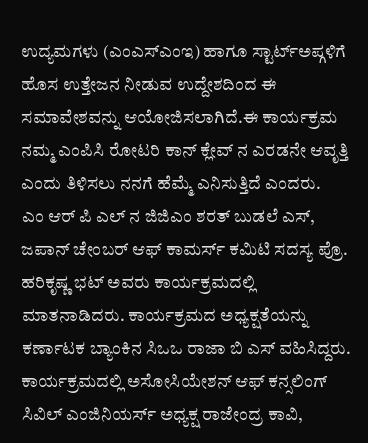ಉದ್ಯಮಗಳು (ಎಂಎಸ್ಎಂಇ) ಹಾಗೂ ಸ್ಟಾರ್ಟ್ಅಪ್ಗಳಿಗೆ ಹೊಸ ಉತ್ತೇಜನ ನೀಡುವ ಉದ್ದೇಶದಿಂದ ಈ ಸಮಾವೇಶವನ್ನು ಆಯೋಜಿಸಲಾಗಿದೆ.ಈ ಕಾರ್ಯಕ್ರಮ ನಮ್ಮ ಎಂಪಿಸಿ ರೋಟರಿ ಕಾನ್ ಕ್ಲೇವ್ ನ ಎರಡನೇ ಆವೃತ್ತಿ ಎಂದು ತಿಳಿಸಲು ನನಗೆ ಹೆಮ್ಮೆ ಎನಿಸುತ್ತಿದೆ ಎಂದರು.
ಎಂ ಆರ್ ಪಿ ಎಲ್ ನ ಜಿಜಿಎಂ ಶರತ್ ಬುಡಲೆ ಎಸ್, ಜಪಾನ್ ಚೇಂಬರ್ ಆಫ್ ಕಾಮರ್ಸ್ ಕಮಿಟಿ ಸದಸ್ಯ ಪ್ರೊ. ಹರಿಕೃಷ್ಣ ಭಟ್ ಅವರು ಕಾರ್ಯಕ್ರಮದಲ್ಲಿ ಮಾತನಾಡಿದರು. ಕಾರ್ಯಕ್ರಮದ ಅಧ್ಯಕ್ಷತೆಯನ್ನು ಕರ್ಣಾಟಕ ಬ್ಯಾಂಕಿನ ಸಿಒಒ ರಾಜಾ ಬಿ ಎಸ್ ವಹಿಸಿದ್ದರು.
ಕಾರ್ಯಕ್ರಮದಲ್ಲಿ ಅಸೋಸಿಯೇಶನ್ ಆಫ್ ಕನ್ಸಲಿಂಗ್ ಸಿವಿಲ್ ಎಂಜಿನಿಯರ್ಸ್ ಅಧ್ಯಕ್ಷ ರಾಜೇಂದ್ರ ಕಾವಿ,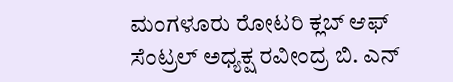ಮಂಗಳೂರು ರೋಟರಿ ಕ್ಲಬ್ ಆಫ್ ಸೆಂಟ್ರಲ್ ಅಧ್ಯಕ್ಷ ರವೀಂದ್ರ ಬಿ. ಎನ್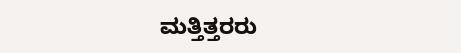ಮತ್ತಿತ್ತರರು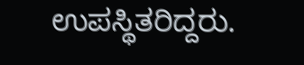ಉಪಸ್ಥಿತರಿದ್ದರು.